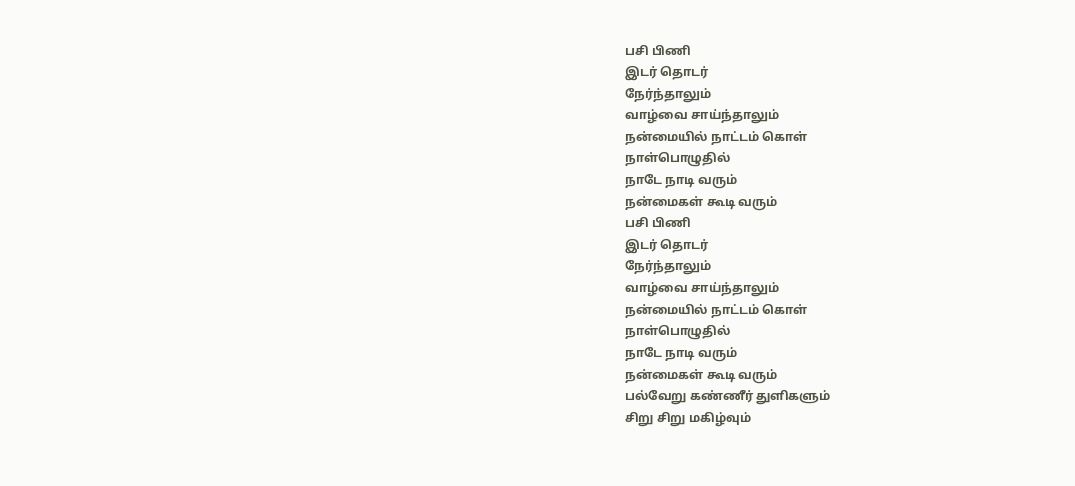பசி பிணி
இடர் தொடர்
நேர்ந்தாலும்
வாழ்வை சாய்ந்தாலும்
நன்மையில் நாட்டம் கொள்
நாள்பொழுதில்
நாடே நாடி வரும்
நன்மைகள் கூடி வரும்
பசி பிணி
இடர் தொடர்
நேர்ந்தாலும்
வாழ்வை சாய்ந்தாலும்
நன்மையில் நாட்டம் கொள்
நாள்பொழுதில்
நாடே நாடி வரும்
நன்மைகள் கூடி வரும்
பல்வேறு கண்ணீர் துளிகளும்
சிறு சிறு மகிழ்வும்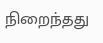நிறைந்தது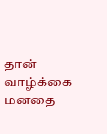தான் வாழ்க்கை
மனதை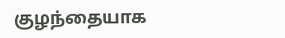குழந்தையாக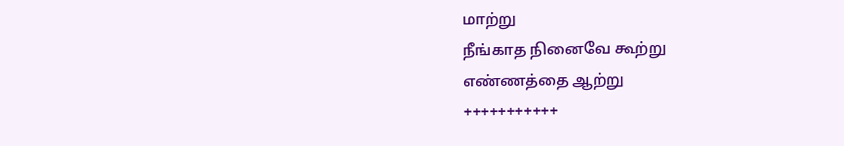மாற்று
நீங்காத நினைவே கூற்று
எண்ணத்தை ஆற்று
+++++++++++